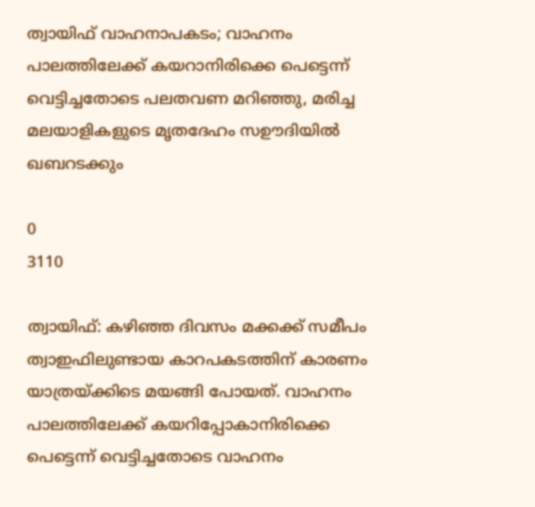ത്വായിഫ് വാഹനാപകടം; വാഹനം പാലത്തിലേക്ക് കയറാനിരിക്കെ പെട്ടെന്ന് വെട്ടിച്ചതോടെ പലതവണ മറിഞ്ഞു, മരിച്ച മലയാളികളുടെ മൃതദേഹം സഊദിയിൽ ഖബറടക്കും

0
3110

ത്വായിഫ്: കഴിഞ്ഞ ദിവസം മക്കക്ക് സമീപം ത്വാഇഫിലുണ്ടായ കാറപകടത്തിന് കാരണം യാത്രയ്ക്കിടെ മയങ്ങി പോയത്. വാഹനം പാലത്തിലേക്ക് കയറിപ്പോകാനിരിക്കെ പെട്ടെന്ന് വെട്ടിച്ചതോടെ വാഹനം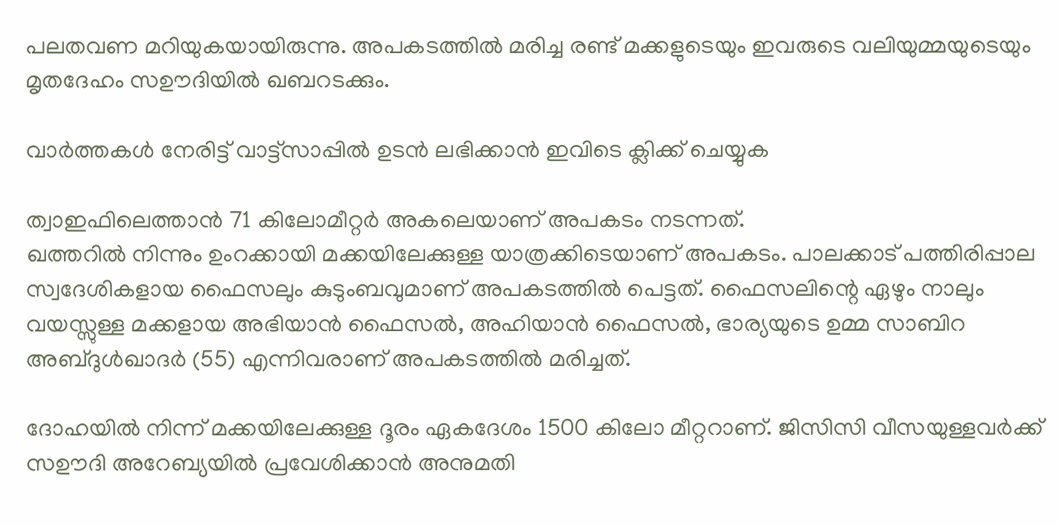പലതവണ മറിയുകയായിരുന്നു. അപകടത്തിൽ മരിച്ച രണ്ട് മക്കളുടെയും ഇവരുടെ വലിയുമ്മയുടെയും മൃതദേഹം സഊദിയിൽ ഖബറടക്കും.

വാർത്തകൾ നേരിട്ട് വാട്ട്സാപ്പിൽ ഉടൻ ലഭിക്കാൻ ഇവിടെ ക്ലിക്ക് ചെയ്യുക

ത്വാഇഫിലെത്താൻ 71 കിലോമീറ്റർ അകലെയാണ് അപകടം നടന്നത്.
ഖത്തറിൽ നിന്നും ഉംറക്കായി മക്കയിലേക്കുള്ള യാത്രക്കിടെയാണ് അപകടം. പാലക്കാട് പത്തിരിപ്പാല സ്വദേശികളായ ഫൈസലും കുടുംബവുമാണ് അപകടത്തില്‍ പെട്ടത്. ഫൈസലിന്റെ ഏഴും നാലും വയസ്സുള്ള മക്കളായ അഭിയാൻ ഫൈസൽ, അഹിയാൻ ഫൈസൽ, ഭാര്യയുടെ ഉമ്മ സാബിറ അബ്ദുൾഖാദർ (55) എന്നിവരാണ് അപകടത്തിൽ മരിച്ചത്.

ദോഹയിൽ നിന്ന് മക്കയിലേക്കുള്ള ദൂരം ഏകദേശം 1500 കിലോ മീറ്ററാണ്. ജിസിസി വീസയുള്ളവർക്ക് സഊദി അറേബ്യയിൽ പ്രവേശിക്കാൻ അനുമതി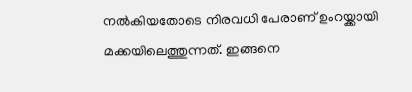നൽകിയതോടെ നിരവധി പേരാണ് ഉംറയ്ക്കായി മക്കയിലെത്തുന്നത്. ഇങ്ങനെ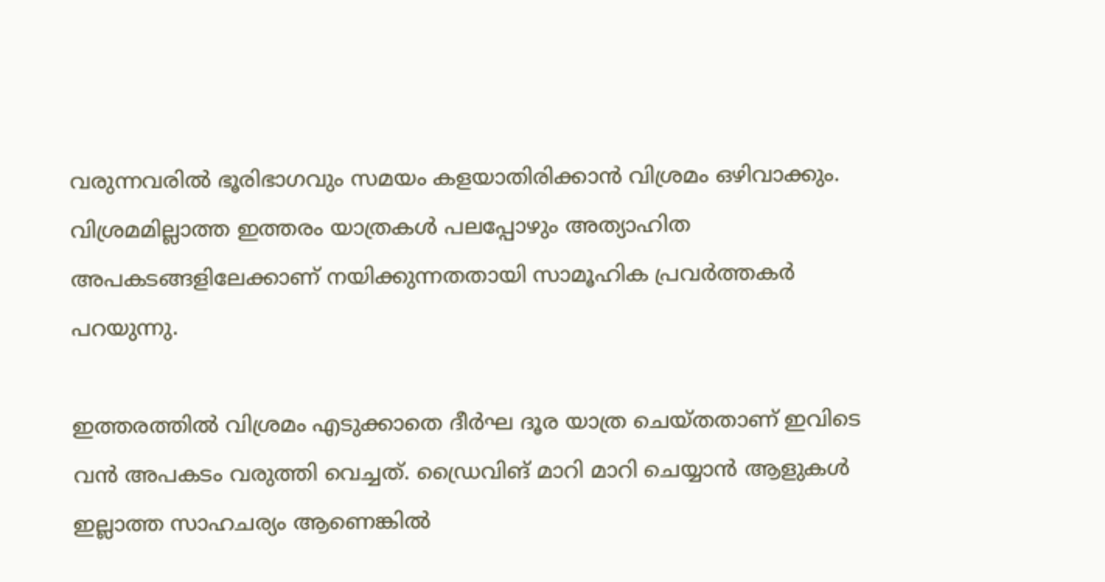വരുന്നവരിൽ ഭൂരിഭാഗവും സമയം കളയാതിരിക്കാൻ വിശ്രമം ഒഴിവാക്കും. വിശ്രമമില്ലാത്ത ഇത്തരം യാത്രകൾ പലപ്പോഴും അത്യാഹിത അപകടങ്ങളിലേക്കാണ് നയിക്കുന്നതതായി സാമൂഹിക പ്രവർത്തകർ പറയുന്നു.

ഇത്തരത്തിൽ വിശ്രമം എടുക്കാതെ ദീർഘ ദൂര യാത്ര ചെയ്തതാണ് ഇവിടെ വൻ അപകടം വരുത്തി വെച്ചത്. ഡ്രൈവിങ് മാറി മാറി ചെയ്യാൻ ആളുകൾ ഇല്ലാത്ത സാഹചര്യം ആണെങ്കിൽ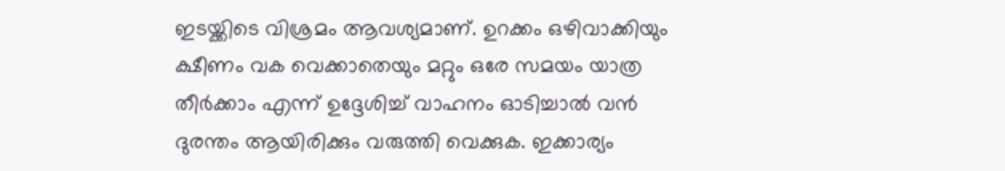ഇടയ്ക്കിടെ വിശ്രമം ആവശ്യമാണ്‌. ഉറക്കം ഒഴിവാക്കിയും ക്ഷീണം വക വെക്കാതെയും മറ്റും ഒരേ സമയം യാത്ര തീർക്കാം എന്ന് ഉദ്ദേശിച്ച് വാഹനം ഓടിച്ചാൽ വൻ ദുരന്തം ആയിരിക്കും വരുത്തി വെക്കുക. ഇക്കാര്യം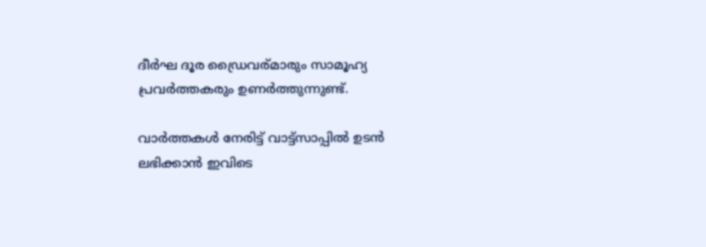ദീർഘ ദൂര ഡ്രൈവര്മാരും സാമൂഹ്യ പ്രവർത്തകരും ഉണർത്തുന്നുണ്ട്.

വാർത്തകൾ നേരിട്ട് വാട്ട്സാപ്പിൽ ഉടൻ ലഭിക്കാൻ ഇവിടെ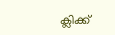ക്ലിക്ക്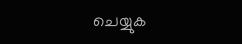ചെയ്യുക